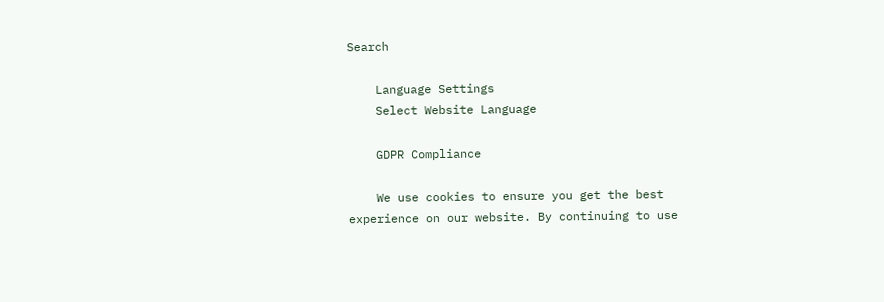Search

    Language Settings
    Select Website Language

    GDPR Compliance

    We use cookies to ensure you get the best experience on our website. By continuing to use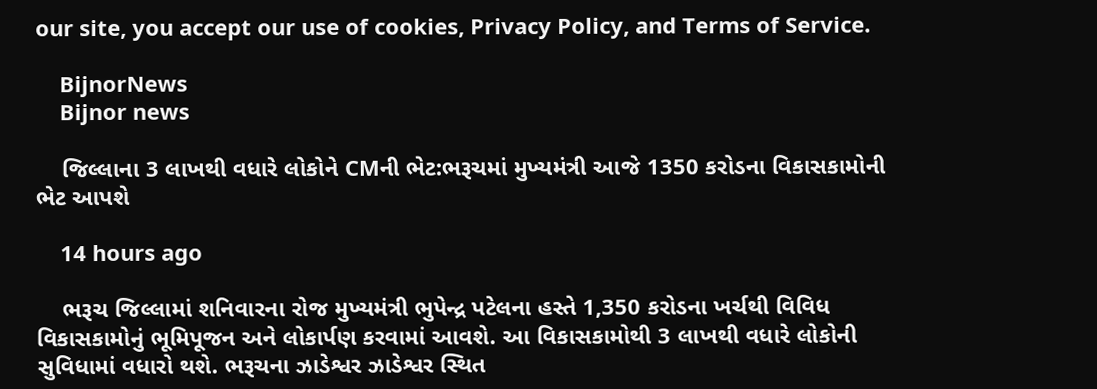our site, you accept our use of cookies, Privacy Policy, and Terms of Service.

    BijnorNews
    Bijnor news

    જિલ્લાના 3 લાખથી વધારે લોકોને CMની ભેટ:ભરૂચમાં મુખ્યમંત્રી આજે 1350 કરોડના વિકાસકામોની ભેટ આપશે

    14 hours ago

    ભરૂચ જિલ્લામાં શનિવારના રોજ મુખ્યમંત્રી ભુપેન્દ્ર પટેલના હસ્તે 1,350 કરોડના ખર્ચથી વિવિધ વિકાસકામોનું ભૂમિપૂજન અને લોકાર્પણ કરવામાં આવશે. આ વિકાસકામોથી 3 લાખથી વધારે લોકોની સુવિધામાં વધારો થશે. ભરૂચના ઝાડેશ્વર ઝાડેશ્વર સ્થિત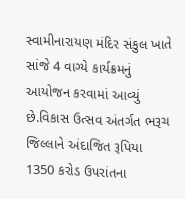સ્વામીનારાયણ મંદિર સંકુલ ખાતે સાંજે 4 વાગ્યે કાર્યક્રમનું આયોજન કરવામાં આવ્યું છે.વિકાસ ઉત્સવ અંતર્ગત ભરૂચ જિલ્લાને અંદાજિત રૂપિયા 1350 કરોડ ઉપરાંતના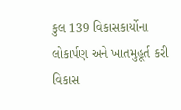કુલ 139 વિકાસકાર્યોના લોકાર્પણ અને ખાતમુહૂર્ત કરી વિકાસ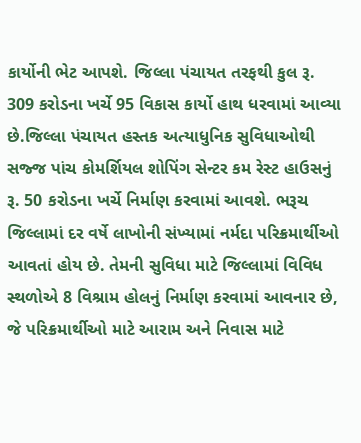કાર્યોની ભેટ આપશે. જિલ્લા પંચાયત તરફથી કુલ રૂ. 309 કરોડના ખર્ચે 95 વિકાસ કાર્યો હાથ ધરવામાં આવ્યા છે.જિલ્લા પંચાયત હસ્તક અત્યાધુનિક સુવિધાઓથી સજ્જ પાંચ કોમર્શિયલ શોપિંગ સેન્ટર કમ રેસ્ટ હાઉસનું રૂ. 50 કરોડના ખર્ચે નિર્માણ કરવામાં આવશે. ભરૂચ જિલ્લામાં દર વર્ષે લાખોની સંખ્યામાં નર્મદા પરિક્રમાર્થીઓ આવતાં હોય છે. તેમની સુવિધા માટે જિલ્લામાં વિવિધ સ્થળોએ 8 વિશ્રામ હોલનું નિર્માણ કરવામાં આવનાર છે, જે પરિક્રમાર્થીઓ માટે આરામ અને નિવાસ માટે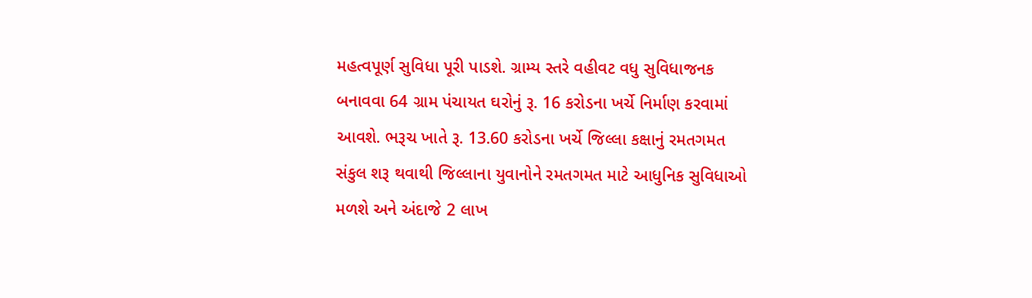મહત્વપૂર્ણ સુવિધા પૂરી પાડશે. ગ્રામ્ય સ્તરે વહીવટ વધુ સુવિધાજનક બનાવવા 64 ગ્રામ પંચાયત ઘરોનું રૂ. 16 કરોડના ખર્ચે નિર્માણ કરવામાં આવશે. ભરૂચ ખાતે રૂ. 13.60 કરોડના ખર્ચે જિલ્લા કક્ષાનું રમતગમત સંકુલ શરૂ થવાથી જિલ્લાના યુવાનોને રમતગમત માટે આધુનિક સુવિધાઓ મળશે અને અંદાજે 2 લાખ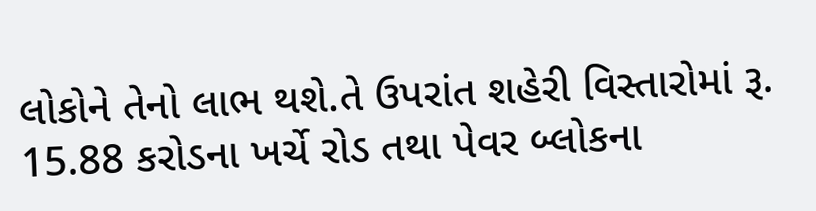લોકોને તેનો લાભ થશે.તે ઉપરાંત શહેરી વિસ્તારોમાં રૂ. 15.88 કરોડના ખર્ચે રોડ તથા પેવર બ્લોકના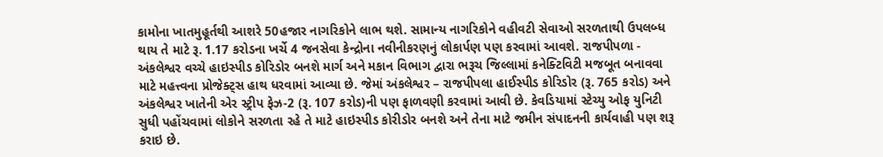કામોના ખાતમુહૂર્તથી આશરે 50હજાર નાગરિકોને લાભ થશે. સામાન્ય નાગરિકોને વહીવટી સેવાઓ સરળતાથી ઉપલબ્ધ થાય તે માટે રૂ. 1.17 કરોડના ખર્ચે 4 જનસેવા કેન્દ્રોના નવીનીકરણનું લોકાર્પણ પણ કરવામાં આવશે. રાજપીપળા - અંકલેશ્વર વચ્ચે હાઇસ્પીડ કોરિડોર બનશે માર્ગ અને મકાન વિભાગ દ્વારા ભરૂચ જિલ્લામાં કનેક્ટિવિટી મજબૂત બનાવવા માટે મહત્ત્વના પ્રોજેક્ટ્સ હાથ ધરવામાં આવ્યા છે. જેમાં અંકલેશ્વર – રાજપીપલા હાઈસ્પીડ કોરિડોર (રૂ. 765 કરોડ) અને અંકલેશ્વર ખાતેની એર સ્ટ્રીપ ફેઝ-2 (રૂ. 107 કરોડ)ની પણ ફાળવણી કરવામાં આવી છે. કેવડિયામાં સ્ટેચ્યુ ઓફ યુનિટી સુધી પહોંચવામાં લોકોને સરળતા રહે તે માટે હાઇસ્પીડ કોરીડોર બનશે અને તેના માટે જમીન સંપાદનની કાર્યવાહી પણ શરૂ કરાઇ છે.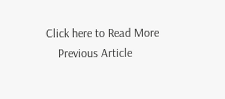Click here to Read More
    Previous Article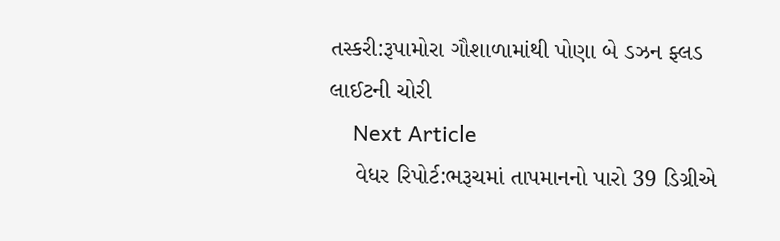તસ્કરી:રૂપામોરા ગૌશાળામાંથી પોણા બે ડઝન ફ્લડ લાઈટની ચોરી
    Next Article
    વેધર રિપોર્ટ:ભરૂચમાં તાપમાનનો પારો 39 ડિગ્રીએ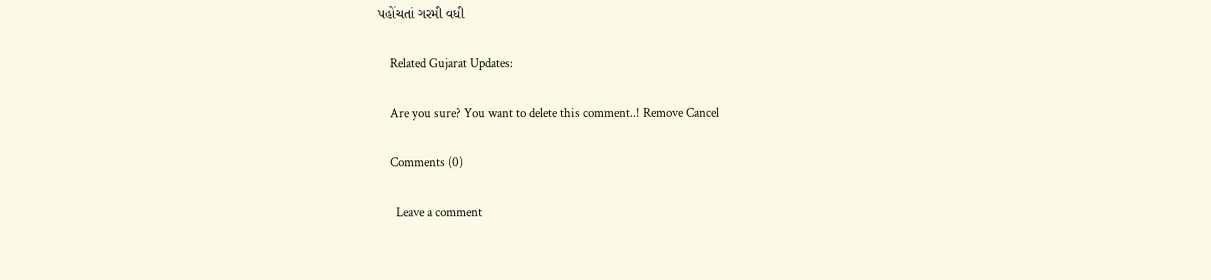પહોંચતાં ગરમી વધી

    Related Gujarat Updates:

    Are you sure? You want to delete this comment..! Remove Cancel

    Comments (0)

      Leave a comment